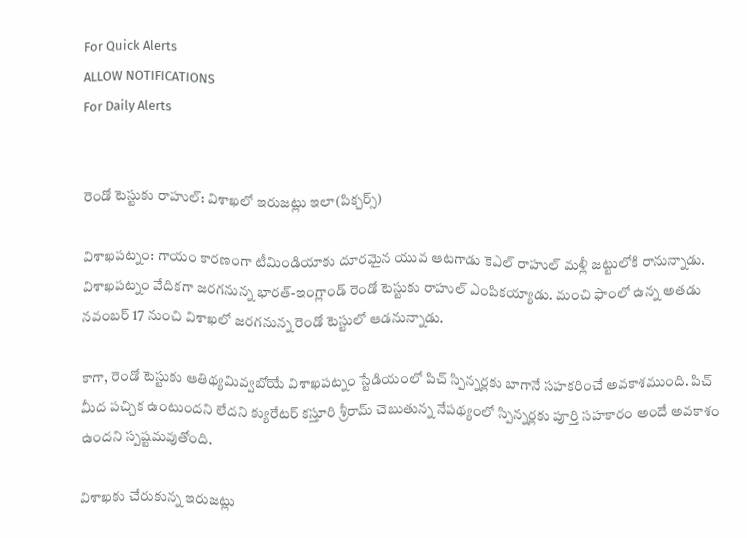For Quick Alerts
ALLOW NOTIFICATIONS
For Daily Alerts


రెండో టెస్టుకు రాహుల్: విశాఖలో ఇరుజట్లు ఇలా(పిక్చర్స్)

విశాఖపట్నం: గాయం కారణంగా టీమిండియాకు దూరమైన యువ ఆటగాడు కెఎల్ రాహుల్ మళ్లీ జట్టులోకి రానున్నాడు. విశాఖపట్నం వేదికగా జరగనున్న భారత్‌-ఇంగ్లాండ్‌ రెండో టెస్టుకు రాహుల్ ఎంపికయ్యాడు. మంచి ఫాంలో ఉన్న అతడు నవంబర్ 17 నుంచి విశాఖలో జరగనున్న రెండో టెస్టులో ఆడనున్నాడు.

కాగా, రెండో టెస్టుకు ఆతిథ్యమివ్వబోయే విశాఖపట్నం స్టేడియంలో పిచ్‌ స్పిన్నర్లకు బాగానే సహకరించే అవకాశముంది. పిచ్‌ మీద పచ్చిక ఉంటుందని లేదని క్యురేటర్‌ కస్తూరి శ్రీరామ్‌ చెబుతున్న నేపథ్యంలో స్పిన్నర్లకు పూర్తి సహకారం అందే అవకాశం ఉందని స్పష్టమవుతోంది.

విశాఖకు చేరుకున్న ఇరుజట్లు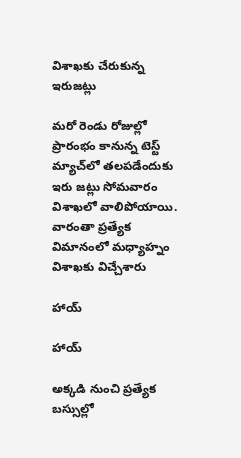విశాఖకు చేరుకున్న ఇరుజట్లు

మరో రెండు రోజుల్లో ప్రారంభం కానున్న టెస్ట్‌ మ్యాచ్‌లో తలపడేందుకు ఇరు జట్లు సోమవారం విశాఖలో వాలిపోయాయి. వారంతా ప్రత్యేక విమానంలో మధ్యాహ్నం విశాఖకు విచ్చేశారు

హాయ్

హాయ్

అక్కడి నుంచి ప్రత్యేక బస్సుల్లో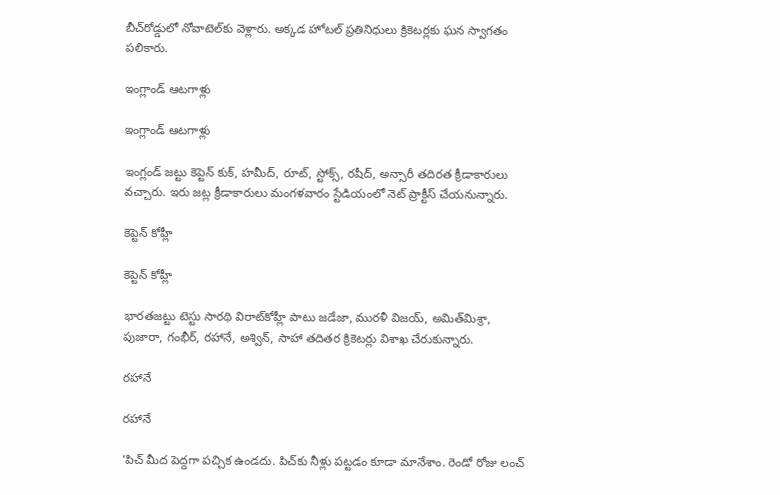బీచ్‌రోడ్డులో నోవాటెల్‌కు వెళ్లారు. అక్కడ హోటల్‌ ప్రతినిధులు క్రికెటర్లకు ఘన స్వాగతం పలికారు.

ఇంగ్లాండ్ ఆటగాళ్లు

ఇంగ్లాండ్ ఆటగాళ్లు

ఇంగ్లండ్‌ జట్టు కెప్టెన్‌ కుక్‌, హమీద్‌, రూట్‌, స్టోక్స్‌, రషీద్‌, అన్సారీ తదిరత క్రీడాకారులు వచ్చారు. ఇరు జట్ల క్రీడాకారులు మంగళవారం స్టేడియంలో నెట్‌ ప్రాక్టీస్‌ చేయనున్నారు.

కెప్టెన్ కోహ్లీ

కెప్టెన్ కోహ్లీ

భారతజట్టు టెస్టు సారథి విరాట్‌కోహ్లీ పాటు జడేజా, మురళీ విజయ్‌, అమిత్‌మిశ్రా, పుజారా, గంభీర్‌, రహానే, అశ్విన్‌, సాహా తదితర క్రికెటర్లు విశాఖ చేరుకున్నారు.

రహానే

రహానే

‘పిచ్‌ మీద పెద్దగా పచ్చిక ఉండదు. పిచ్‌కు నీళ్లు పట్టడం కూడా మానేశాం. రెండో రోజు లంచ్‌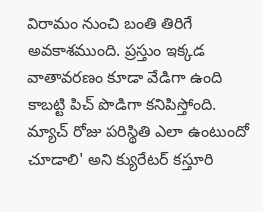విరామం నుంచి బంతి తిరిగే అవకాశముంది. ప్రస్తుం ఇక్కడ వాతావరణం కూడా వేడిగా ఉంది కాబట్టి పిచ్‌ పొడిగా కనిపిస్తోంది. మ్యాచ్‌ రోజు పరిస్థితి ఎలా ఉంటుందో చూడాలి' అని క్యురేటర్‌ కస్తూరి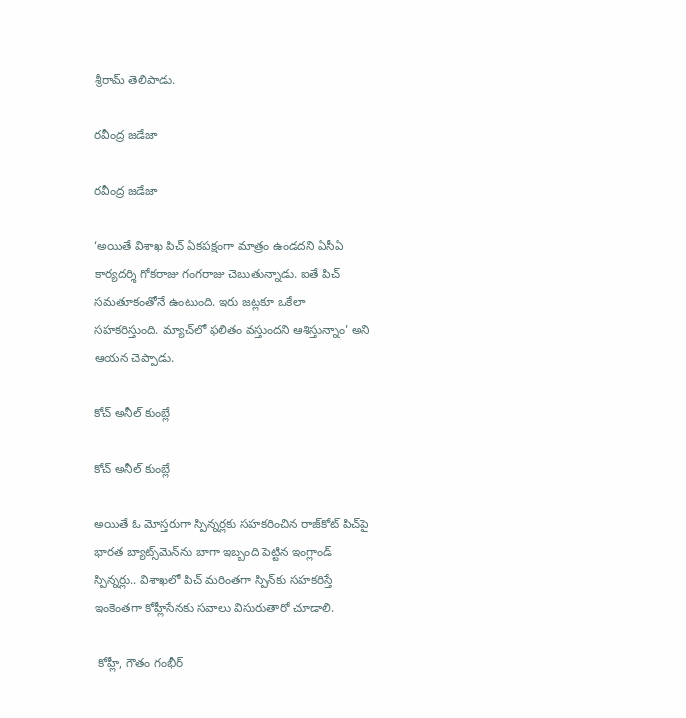శ్రీరామ్‌ తెలిపాడు.

రవీంద్ర జడేజా

రవీంద్ర జడేజా

‘అయితే విశాఖ పిచ్‌ ఏకపక్షంగా మాత్రం ఉండదని ఏసీఏ కార్యదర్శి గోకరాజు గంగరాజు చెబుతున్నాడు. ఐతే పిచ్‌ సమతూకంతోనే ఉంటుంది. ఇరు జట్లకూ ఒకేలా సహకరిస్తుంది. మ్యాచ్‌లో ఫలితం వస్తుందని ఆశిస్తున్నాం' అని ఆయన చెప్పాడు.

కోచ్ అనీల్ కుంబ్లే

కోచ్ అనీల్ కుంబ్లే

అయితే ఓ మోస్తరుగా స్పిన్నర్లకు సహకరించిన రాజ్‌కోట్‌ పిచ్‌పై భారత బ్యాట్స్‌మెన్‌ను బాగా ఇబ్బంది పెట్టిన ఇంగ్లాండ్‌ స్పిన్నర్లు.. విశాఖలో పిచ్‌ మరింతగా స్పిన్‌కు సహకరిస్తే ఇంకెంతగా కోహ్లీసేనకు సవాలు విసురుతారో చూడాలి.

 కోహ్లీ, గౌతం గంభీర్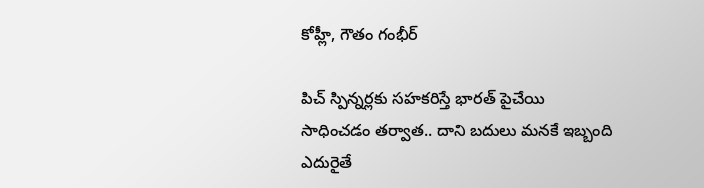కోహ్లీ, గౌతం గంభీర్

పిచ్‌ స్పిన్నర్లకు సహకరిస్తే భారత్‌ పైచేయి సాధించడం తర్వాత.. దాని బదులు మనకే ఇబ్బంది ఎదురైతే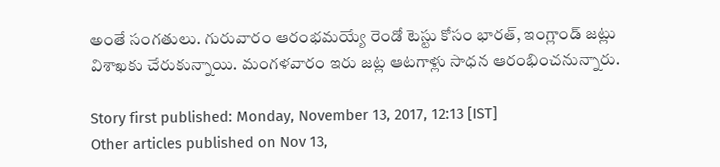అంతే సంగతులు. గురువారం ఆరంభమయ్యే రెండో టెస్టు కోసం భారత్‌, ఇంగ్లాండ్‌ జట్లు విశాఖకు చేరుకున్నాయి. మంగళవారం ఇరు జట్ల ఆటగాళ్లు సాధన ఆరంభించనున్నారు.

Story first published: Monday, November 13, 2017, 12:13 [IST]
Other articles published on Nov 13,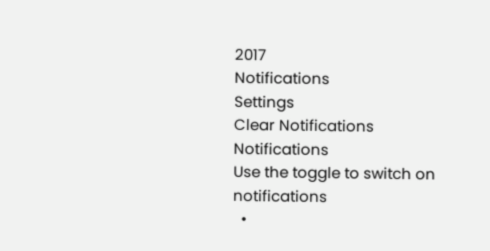2017
Notifications
Settings
Clear Notifications
Notifications
Use the toggle to switch on notifications
  •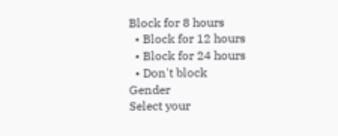Block for 8 hours
  • Block for 12 hours
  • Block for 24 hours
  • Don't block
Gender
Select your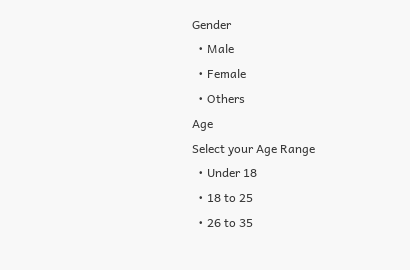Gender
  • Male
  • Female
  • Others
Age
Select your Age Range
  • Under 18
  • 18 to 25
  • 26 to 35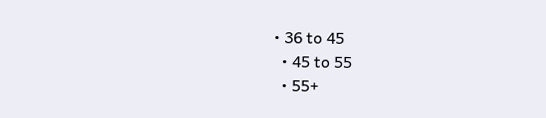• 36 to 45
  • 45 to 55
  • 55+